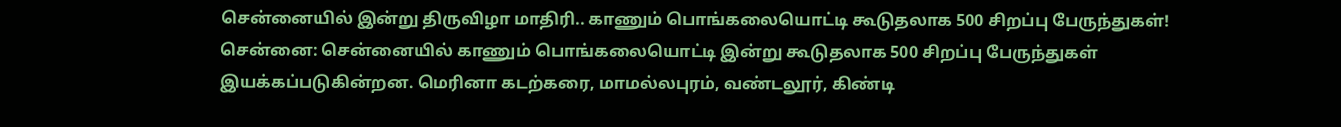சென்னையில் இன்று திருவிழா மாதிரி.. காணும் பொங்கலையொட்டி கூடுதலாக 500 சிறப்பு பேருந்துகள்!
சென்னை: சென்னையில் காணும் பொங்கலையொட்டி இன்று கூடுதலாக 500 சிறப்பு பேருந்துகள் இயக்கப்படுகின்றன. மெரினா கடற்கரை, மாமல்லபுரம், வண்டலூர், கிண்டி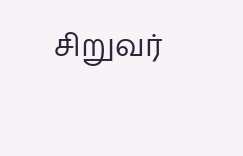சிறுவர்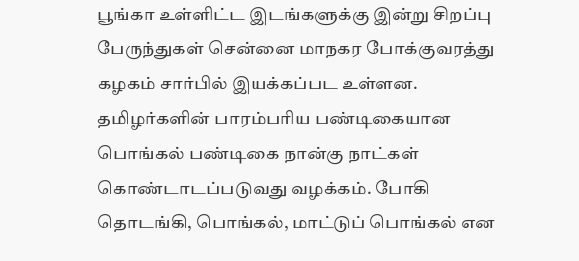பூங்கா உள்ளிட்ட இடங்களுக்கு இன்று சிறப்பு பேருந்துகள் சென்னை மாநகர போக்குவரத்து கழகம் சார்பில் இயக்கப்பட உள்ளன.
தமிழர்களின் பாரம்பரிய பண்டிகையான பொங்கல் பண்டிகை நான்கு நாட்கள் கொண்டாடப்படுவது வழக்கம். போகி தொடங்கி, பொங்கல், மாட்டுப் பொங்கல் என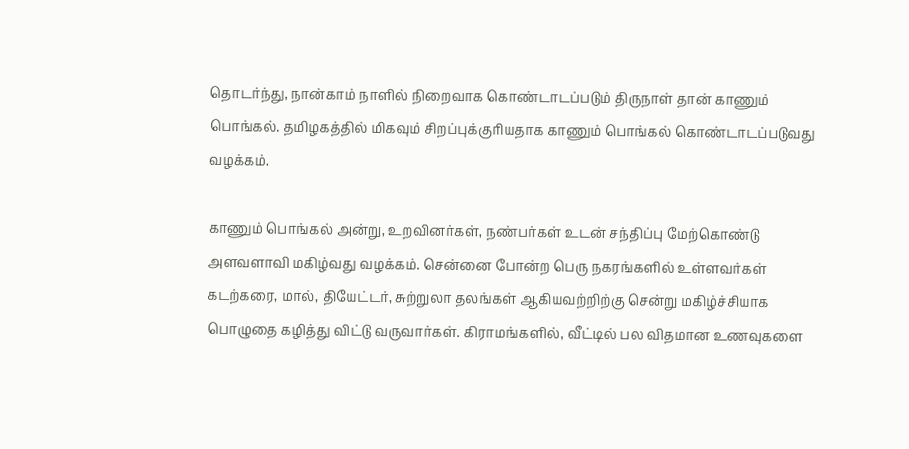தொடர்ந்து, நான்காம் நாளில் நிறைவாக கொண்டாடப்படும் திருநாள் தான் காணும் பொங்கல். தமிழகத்தில் மிகவும் சிறப்புக்குரியதாக காணும் பொங்கல் கொண்டாடப்படுவது வழக்கம்.

காணும் பொங்கல் அன்று, உறவினர்கள், நண்பர்கள் உடன் சந்திப்பு மேற்கொண்டு அளவளாவி மகிழ்வது வழக்கம். சென்னை போன்ற பெரு நகரங்களில் உள்ளவர்கள் கடற்கரை, மால், தியேட்டர், சுற்றுலா தலங்கள் ஆகியவற்றிற்கு சென்று மகிழ்ச்சியாக பொழுதை கழித்து விட்டு வருவார்கள். கிராமங்களில், வீட்டில் பல விதமான உணவுகளை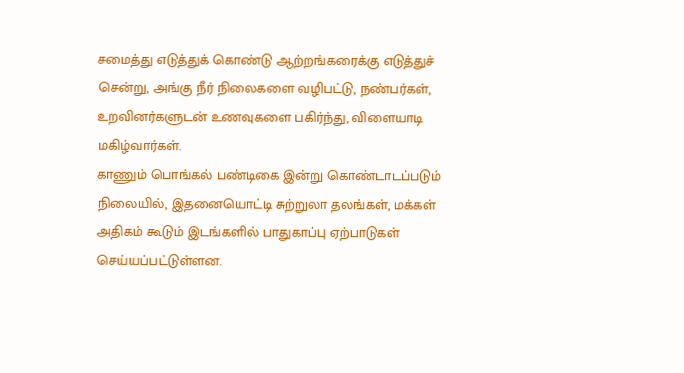சமைத்து எடுத்துக் கொண்டு ஆற்றங்கரைக்கு எடுத்துச் சென்று, அங்கு நீர் நிலைகளை வழிபட்டு, நண்பர்கள், உறவினர்களுடன் உணவுகளை பகிர்ந்து, விளையாடி மகிழ்வார்கள்.
காணும் பொங்கல் பண்டிகை இன்று கொண்டாடப்படும் நிலையில், இதனையொட்டி சுற்றுலா தலங்கள், மக்கள் அதிகம் கூடும் இடங்களில் பாதுகாப்பு ஏற்பாடுகள் செய்யப்பட்டுள்ளன.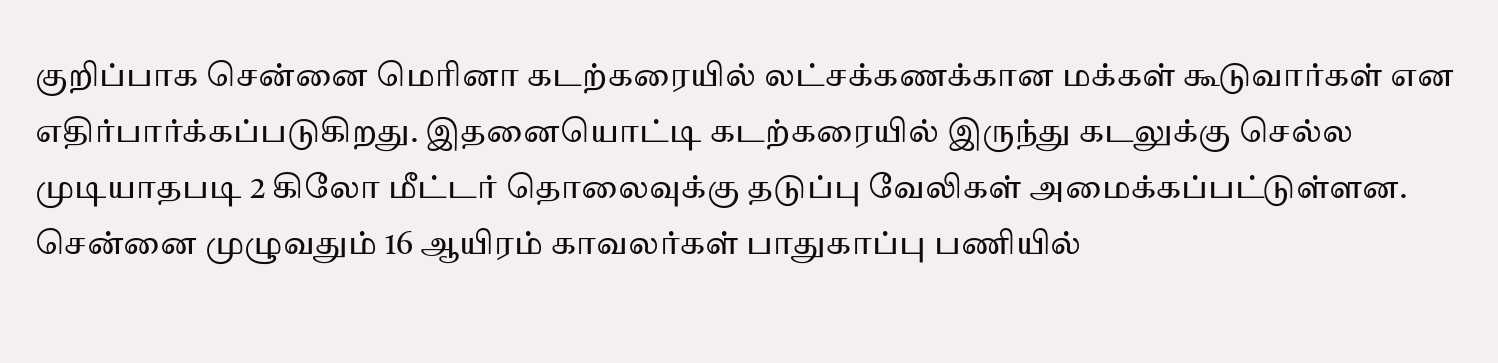குறிப்பாக சென்னை மெரினா கடற்கரையில் லட்சக்கணக்கான மக்கள் கூடுவார்கள் என எதிர்பார்க்கப்படுகிறது. இதனையொட்டி கடற்கரையில் இருந்து கடலுக்கு செல்ல முடியாதபடி 2 கிலோ மீட்டர் தொலைவுக்கு தடுப்பு வேலிகள் அமைக்கப்பட்டுள்ளன.
சென்னை முழுவதும் 16 ஆயிரம் காவலர்கள் பாதுகாப்பு பணியில்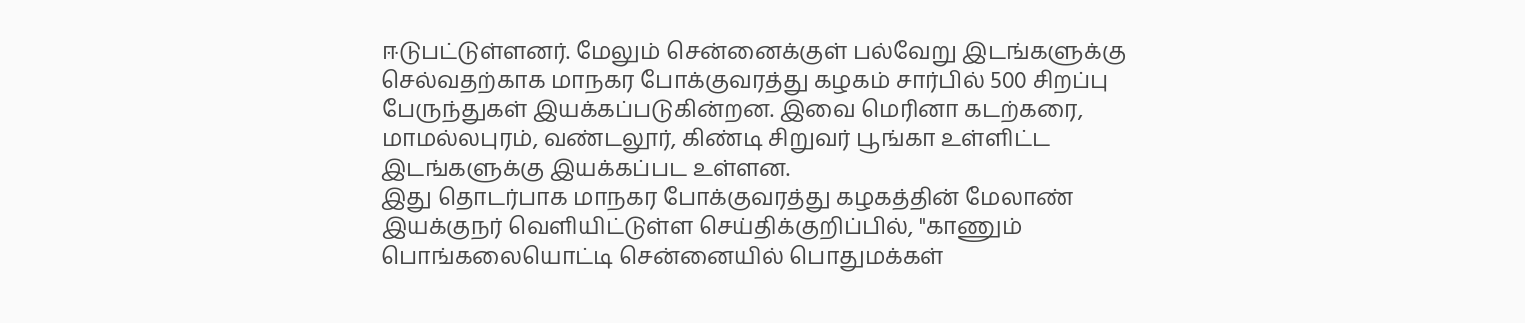ஈடுபட்டுள்ளனர். மேலும் சென்னைக்குள் பல்வேறு இடங்களுக்கு செல்வதற்காக மாநகர போக்குவரத்து கழகம் சார்பில் 500 சிறப்பு பேருந்துகள் இயக்கப்படுகின்றன. இவை மெரினா கடற்கரை, மாமல்லபுரம், வண்டலூர், கிண்டி சிறுவர் பூங்கா உள்ளிட்ட இடங்களுக்கு இயக்கப்பட உள்ளன.
இது தொடர்பாக மாநகர போக்குவரத்து கழகத்தின் மேலாண் இயக்குநர் வெளியிட்டுள்ள செய்திக்குறிப்பில், "காணும் பொங்கலையொட்டி சென்னையில் பொதுமக்கள்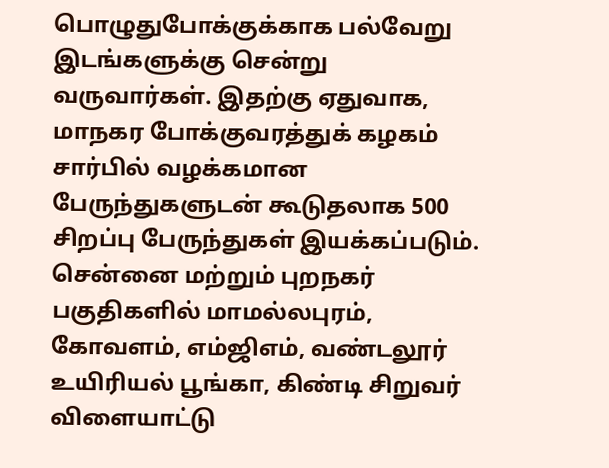பொழுதுபோக்குக்காக பல்வேறு இடங்களுக்கு சென்று வருவார்கள். இதற்கு ஏதுவாக, மாநகர போக்குவரத்துக் கழகம் சார்பில் வழக்கமான பேருந்துகளுடன் கூடுதலாக 500 சிறப்பு பேருந்துகள் இயக்கப்படும்.
சென்னை மற்றும் புறநகர் பகுதிகளில் மாமல்லபுரம், கோவளம், எம்ஜிஎம், வண்டலூர் உயிரியல் பூங்கா, கிண்டி சிறுவர் விளையாட்டு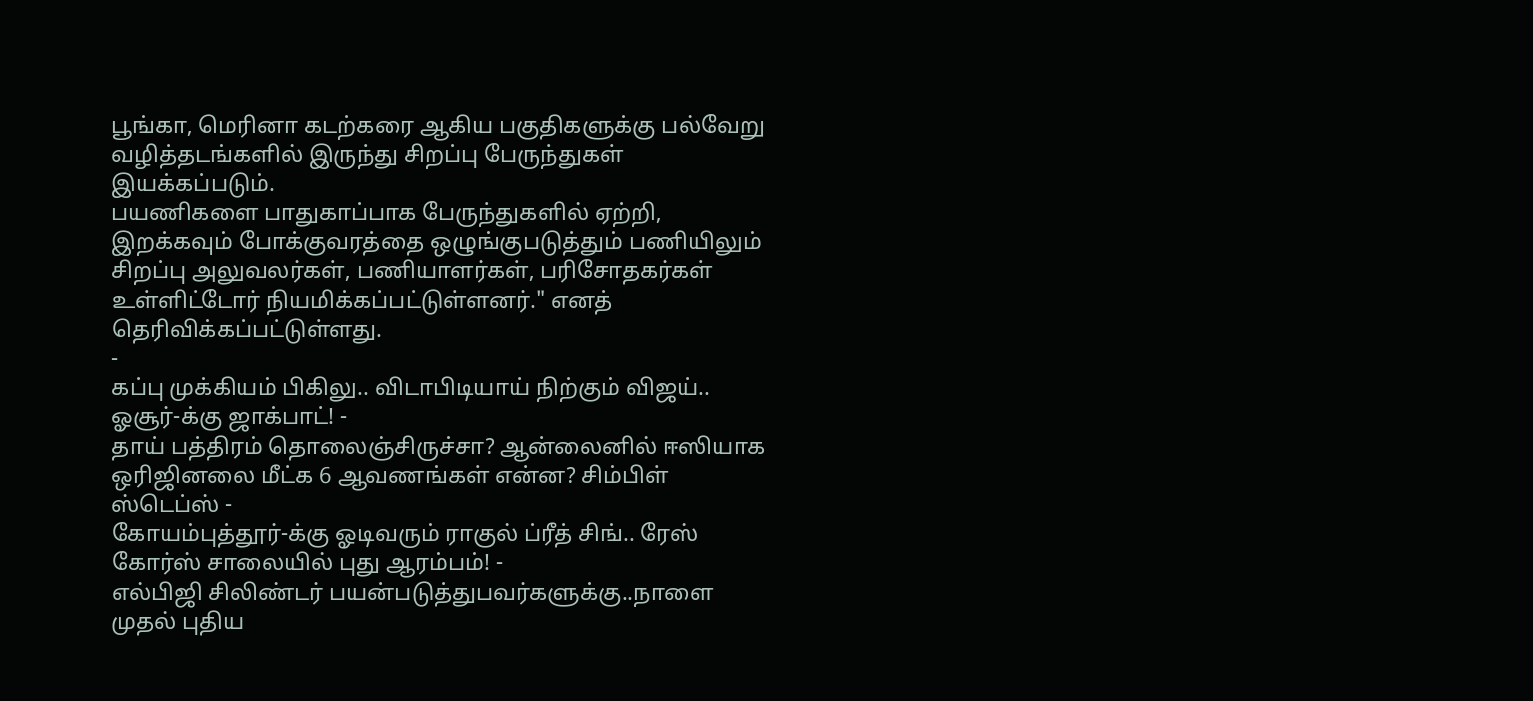பூங்கா, மெரினா கடற்கரை ஆகிய பகுதிகளுக்கு பல்வேறு வழித்தடங்களில் இருந்து சிறப்பு பேருந்துகள் இயக்கப்படும்.
பயணிகளை பாதுகாப்பாக பேருந்துகளில் ஏற்றி, இறக்கவும் போக்குவரத்தை ஒழுங்குபடுத்தும் பணியிலும் சிறப்பு அலுவலர்கள், பணியாளர்கள், பரிசோதகர்கள் உள்ளிட்டோர் நியமிக்கப்பட்டுள்ளனர்." எனத் தெரிவிக்கப்பட்டுள்ளது.
-
கப்பு முக்கியம் பிகிலு.. விடாபிடியாய் நிற்கும் விஜய்.. ஓசூர்-க்கு ஜாக்பாட்! -
தாய் பத்திரம் தொலைஞ்சிருச்சா? ஆன்லைனில் ஈஸியாக ஒரிஜினலை மீட்க 6 ஆவணங்கள் என்ன? சிம்பிள் ஸ்டெப்ஸ் -
கோயம்புத்தூர்-க்கு ஓடிவரும் ராகுல் ப்ரீத் சிங்.. ரேஸ் கோர்ஸ் சாலையில் புது ஆரம்பம்! -
எல்பிஜி சிலிண்டர் பயன்படுத்துபவர்களுக்கு..நாளை முதல் புதிய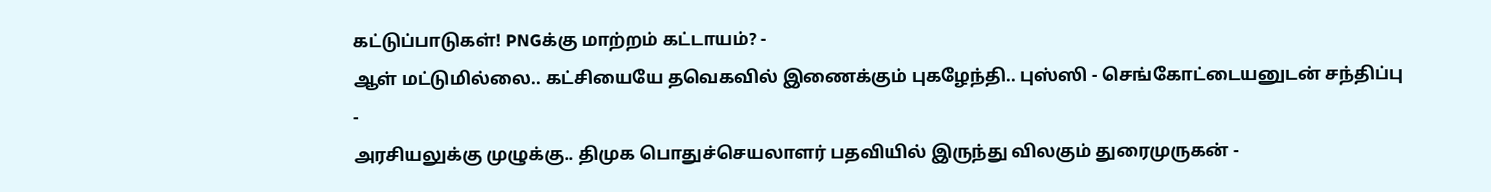கட்டுப்பாடுகள்! PNGக்கு மாற்றம் கட்டாயம்? -
ஆள் மட்டுமில்லை.. கட்சியையே தவெகவில் இணைக்கும் புகழேந்தி.. புஸ்ஸி - செங்கோட்டையனுடன் சந்திப்பு -
அரசியலுக்கு முழுக்கு.. திமுக பொதுச்செயலாளர் பதவியில் இருந்து விலகும் துரைமுருகன் -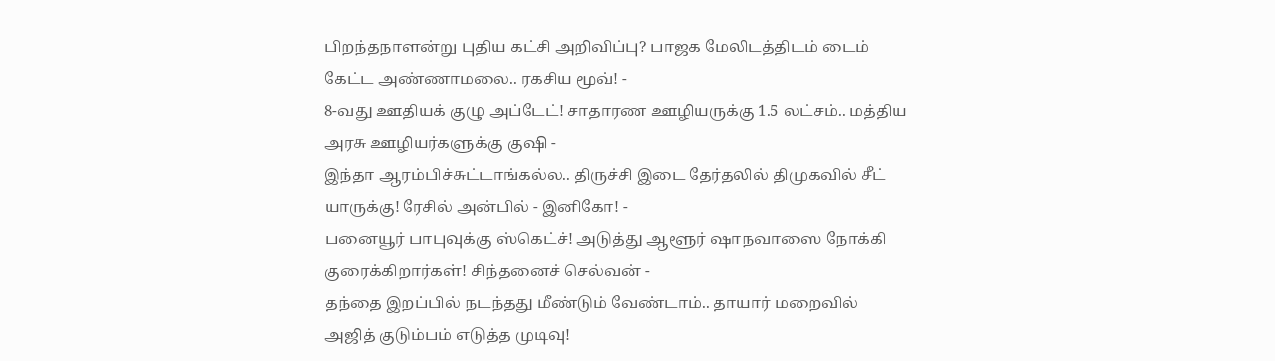பிறந்தநாளன்று புதிய கட்சி அறிவிப்பு? பாஜக மேலிடத்திடம் டைம் கேட்ட அண்ணாமலை.. ரகசிய மூவ்! -
8-வது ஊதியக் குழு அப்டேட்! சாதாரண ஊழியருக்கு 1.5 லட்சம்.. மத்திய அரசு ஊழியர்களுக்கு குஷி -
இந்தா ஆரம்பிச்சுட்டாங்கல்ல.. திருச்சி இடை தேர்தலில் திமுகவில் சீட் யாருக்கு! ரேசில் அன்பில் - இனிகோ! -
பனையூர் பாபுவுக்கு ஸ்கெட்ச்! அடுத்து ஆளூர் ஷாநவாஸை நோக்கி குரைக்கிறார்கள்! சிந்தனைச் செல்வன் -
தந்தை இறப்பில் நடந்தது மீண்டும் வேண்டாம்.. தாயார் மறைவில் அஜித் குடும்பம் எடுத்த முடிவு!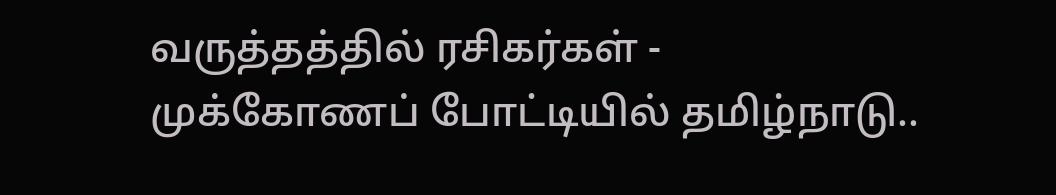வருத்தத்தில் ரசிகர்கள் -
முக்கோணப் போட்டியில் தமிழ்நாடு..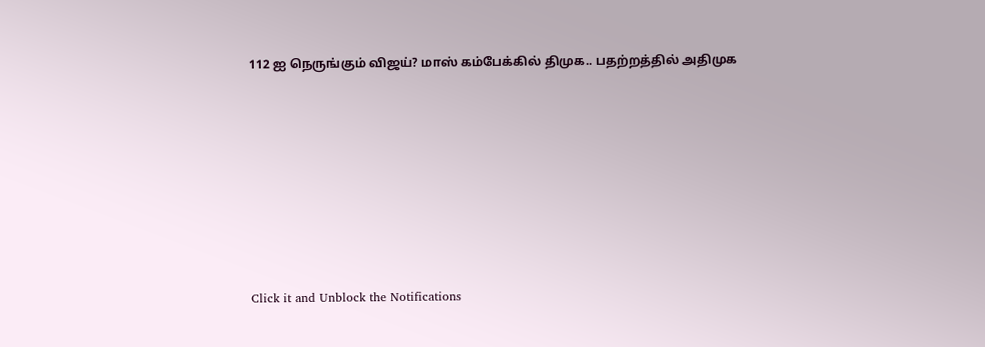112 ஐ நெருங்கும் விஜய்? மாஸ் கம்பேக்கில் திமுக.. பதற்றத்தில் அதிமுக












Click it and Unblock the Notifications